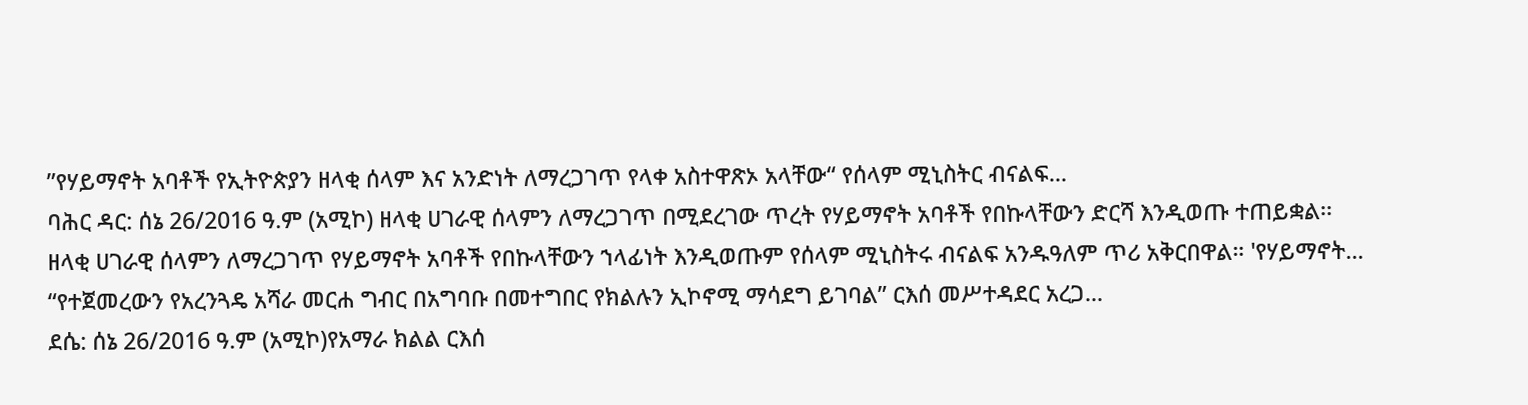”የሃይማኖት አባቶች የኢትዮጵያን ዘላቂ ሰላም እና አንድነት ለማረጋገጥ የላቀ አስተዋጽኦ አላቸው“ የሰላም ሚኒስትር ብናልፍ...
ባሕር ዳር: ሰኔ 26/2016 ዓ.ም (አሚኮ) ዘላቂ ሀገራዊ ሰላምን ለማረጋገጥ በሚደረገው ጥረት የሃይማኖት አባቶች የበኩላቸውን ድርሻ እንዲወጡ ተጠይቋል፡፡
ዘላቂ ሀገራዊ ሰላምን ለማረጋገጥ የሃይማኖት አባቶች የበኩላቸውን ኀላፊነት እንዲወጡም የሰላም ሚኒስትሩ ብናልፍ አንዱዓለም ጥሪ አቅርበዋል። 'የሃይማኖት...
“የተጀመረውን የአረንጓዴ አሻራ መርሐ ግብር በአግባቡ በመተግበር የክልሉን ኢኮኖሚ ማሳደግ ይገባል” ርእሰ መሥተዳደር አረጋ...
ደሴ: ሰኔ 26/2016 ዓ.ም (አሚኮ)የአማራ ክልል ርእሰ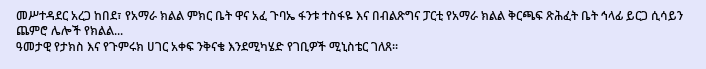መሥተዳደር አረጋ ከበደ፣ የአማራ ክልል ምክር ቤት ዋና አፈ ጉባኤ ፋንቱ ተስፋዬ እና በብልጽግና ፓርቲ የአማራ ክልል ቅርጫፍ ጽሕፈት ቤት ኅላፊ ይርጋ ሲሳይን ጨምሮ ሌሎች የክልል...
ዓመታዊ የታክስ እና የጉምሩክ ሀገር አቀፍ ንቅናቄ እንደሚካሄድ የገቢዎች ሚኒስቴር ገለጸ፡፡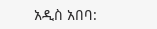አዲስ አበባ: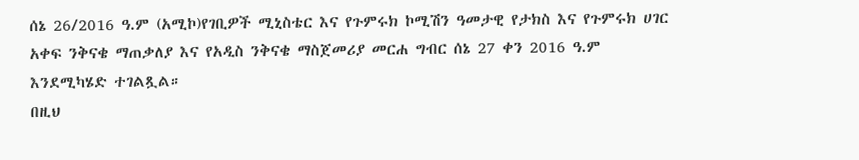ሰኔ 26/2016 ዓ.ም (አሚኮ)የገቢዎች ሚኒስቴር እና የጉምሩክ ኮሚሽን ዓመታዊ የታክስ እና የጉምሩክ ሀገር አቀፍ ንቅናቄ ማጠቃለያ እና የአዲስ ንቅናቄ ማስጀመሪያ መርሐ ግብር ሰኔ 27 ቀን 2016 ዓ.ም እንደሚካሄድ ተገልጿል።
በዚህ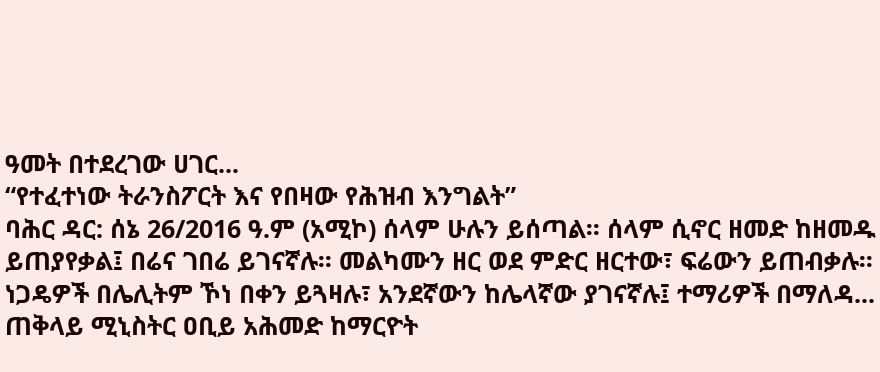ዓመት በተደረገው ሀገር...
“የተፈተነው ትራንስፖርት እና የበዛው የሕዝብ እንግልት”
ባሕር ዳር: ሰኔ 26/2016 ዓ.ም (አሚኮ) ሰላም ሁሉን ይሰጣል፡፡ ሰላም ሲኖር ዘመድ ከዘመዱ ይጠያየቃል፤ በሬና ገበሬ ይገናኛሉ፡፡ መልካሙን ዘር ወደ ምድር ዘርተው፣ ፍሬውን ይጠብቃሉ፡፡ ነጋዴዎች በሌሊትም ኾነ በቀን ይጓዛሉ፣ አንደኛውን ከሌላኛው ያገናኛሉ፤ ተማሪዎች በማለዳ...
ጠቅላይ ሚኒስትር ዐቢይ አሕመድ ከማርዮት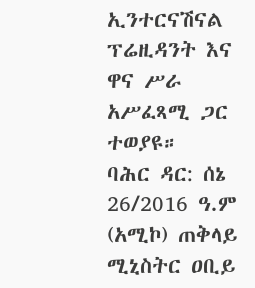ኢንተርናሽናል ፕሬዚዳንት እና ዋና ሥራ አሥፈጻሚ ጋር ተወያዩ።
ባሕር ዳር: ሰኔ 26/2016 ዓ.ም (አሚኮ) ጠቅላይ ሚኒስትር ዐቢይ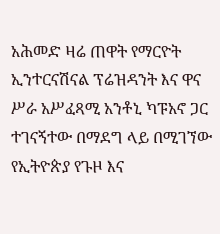አሕመድ ዛሬ ጠዋት የማርዮት ኢንተርናሽናል ፕሬዝዳንት እና ዋና ሥራ አሥፈጻሚ አንቶኒ ካፑአኖ ጋር ተገናኝተው በማደግ ላይ በሚገኘው የኢትዮጵያ የጉዞ እና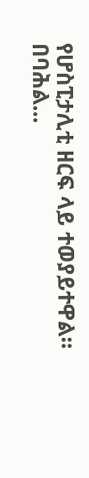የሆስፒታሊቲ ዘርፍ ላይ ተወያይተዋል።
በባሕል...